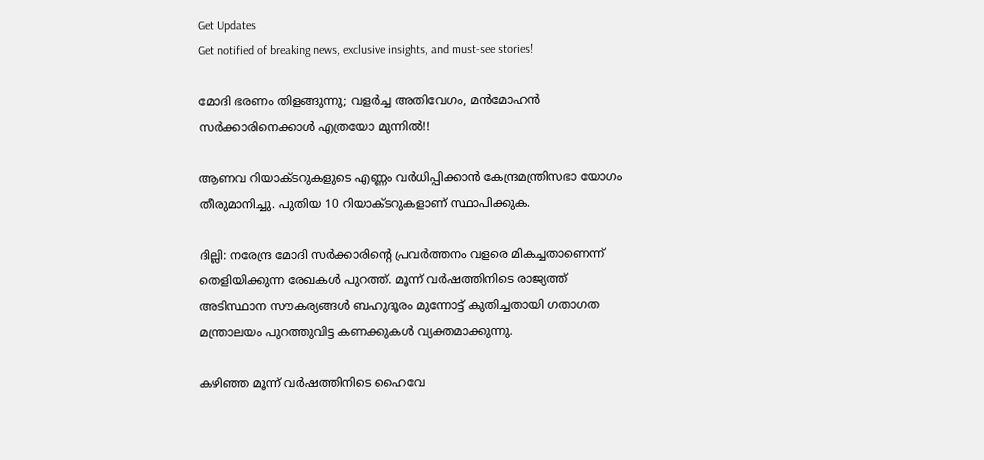Get Updates
Get notified of breaking news, exclusive insights, and must-see stories!

മോദി ഭരണം തിളങ്ങുന്നു; വളര്‍ച്ച അതിവേഗം, മന്‍മോഹന്‍ സര്‍ക്കാരിനെക്കാള്‍ എത്രയോ മുന്നില്‍!!

ആണവ റിയാക്ടറുകളുടെ എണ്ണം വര്‍ധിപ്പിക്കാന്‍ കേന്ദ്രമന്ത്രിസഭാ യോഗം തീരുമാനിച്ചു. പുതിയ 10 റിയാക്ടറുകളാണ് സ്ഥാപിക്കുക.

ദില്ലി: നരേന്ദ്ര മോദി സര്‍ക്കാരിന്റെ പ്രവര്‍ത്തനം വളരെ മികച്ചതാണെന്ന് തെളിയിക്കുന്ന രേഖകള്‍ പുറത്ത്. മൂന്ന് വര്‍ഷത്തിനിടെ രാജ്യത്ത് അടിസ്ഥാന സൗകര്യങ്ങള്‍ ബഹുദൂരം മുന്നോട്ട് കുതിച്ചതായി ഗതാഗത മന്ത്രാലയം പുറത്തുവിട്ട കണക്കുകള്‍ വ്യക്തമാക്കുന്നു.

കഴിഞ്ഞ മൂന്ന് വര്‍ഷത്തിനിടെ ഹൈവേ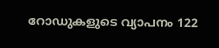റോഡുകളുടെ വ്യാപനം 122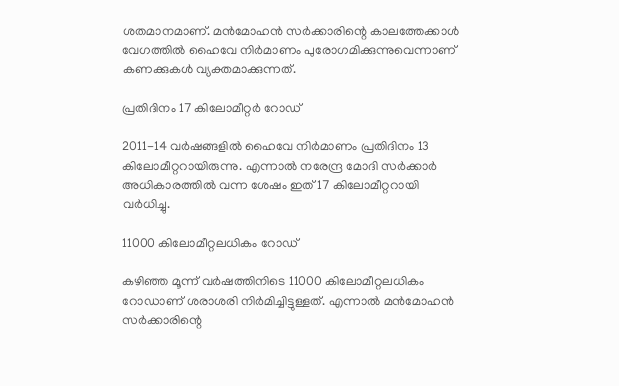ശതമാനമാണ്. മന്‍മോഹന്‍ സര്‍ക്കാരിന്റെ കാലത്തേക്കാള്‍ വേഗത്തില്‍ ഹൈവേ നിര്‍മാണം പുരോഗമിക്കുന്നുവെന്നാണ് കണക്കുകള്‍ വ്യക്തമാക്കുന്നത്.

പ്രതിദിനം 17 കിലോമീറ്റര്‍ റോഡ്

2011-14 വര്‍ഷങ്ങളില്‍ ഹൈവേ നിര്‍മാണം പ്രതിദിനം 13 കിലോമീറ്ററായിരുന്നു. എന്നാല്‍ നരേന്ദ്ര മോദി സര്‍ക്കാര്‍ അധികാരത്തില്‍ വന്ന ശേഷം ഇത് 17 കിലോമീറ്ററായി വര്‍ധിച്ചു.

11000 കിലോമീറ്റലധികം റോഡ്

കഴിഞ്ഞ മൂന്ന് വര്‍ഷത്തിനിടെ 11000 കിലോമീറ്റലധികം റോഡാണ് ശരാശരി നിര്‍മിച്ചിട്ടുള്ളത്. എന്നാല്‍ മന്‍മോഹന്‍ സര്‍ക്കാരിന്റെ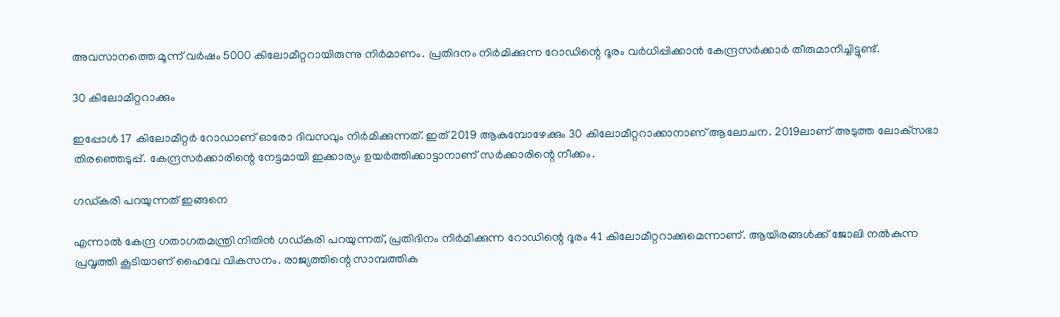അവസാനത്തെ മൂന്ന് വര്‍ഷം 5000 കിലോമീറ്ററായിരുന്നു നിര്‍മാണം. പ്രതിദനം നിര്‍മിക്കുന്ന റോഡിന്റെ ദൂരം വര്‍ധിപ്പിക്കാന്‍ കേന്ദ്രസര്‍ക്കാര്‍ തീരുമാനിച്ചിട്ടുണ്ട്.

30 കിലോമീറ്ററാക്കും

ഇപ്പോള്‍ 17 കിലോമീറ്റര്‍ റോഡാണ് ഓരോ ദിവസവും നിര്‍മിക്കുന്നത്. ഇത് 2019 ആകുമ്പോഴേക്കും 30 കിലോമീറ്ററാക്കാനാണ് ആലോചന. 2019ലാണ് അടുത്ത ലോക്‌സഭാ തിരഞ്ഞെടുപ്പ്. കേന്ദ്രസര്‍ക്കാരിന്റെ നേട്ടമായി ഇക്കാര്യം ഉയര്‍ത്തിക്കാട്ടാനാണ് സര്‍ക്കാരിന്റെ നീക്കം.

ഗഡ്കരി പറയുന്നത് ഇങ്ങനെ

എന്നാല്‍ കേന്ദ്ര ഗതാഗതമന്ത്രി നിതിന്‍ ഗഡ്കരി പറയുന്നത്, പ്രതിദിനം നിര്‍മിക്കുന്ന റോഡിന്റെ ദൂരം 41 കിലോമീറ്ററാക്കുമെന്നാണ്. ആയിരങ്ങള്‍ക്ക് ജോലി നല്‍കുന്ന പ്രവൃത്തി കൂടിയാണ് ഹൈവേ വികസനം. രാജ്യത്തിന്റെ സാമ്പത്തിക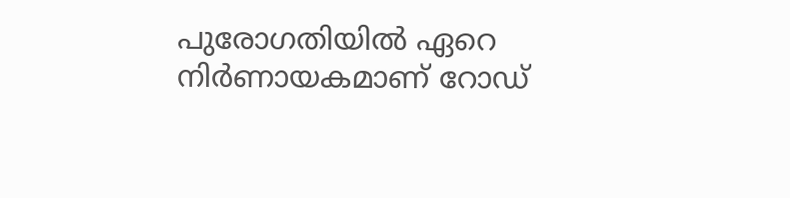പുരോഗതിയില്‍ ഏറെ നിര്‍ണായകമാണ് റോഡ്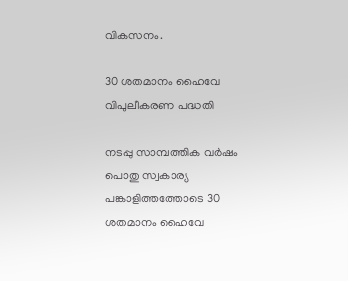വികസനം.

30 ശതമാനം ഹൈവേ വിപുലീകരണ പദ്ധതി

നടപ്പു സാമ്പത്തിക വര്‍ഷം പൊതു സ്വകാര്യ പങ്കാളിത്തത്തോടെ 30 ശതമാനം ഹൈവേ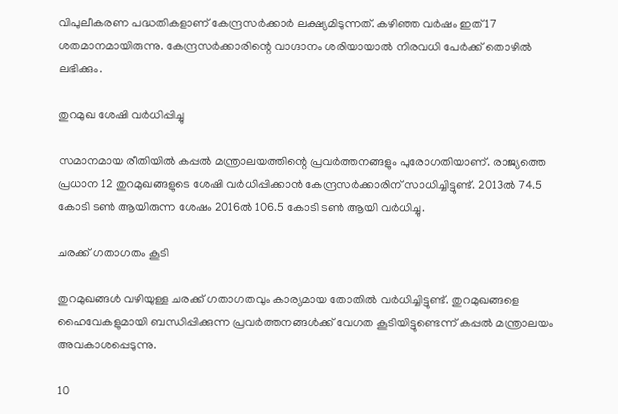വിപുലീകരണ പദ്ധതികളാണ് കേന്ദ്രസര്‍ക്കാര്‍ ലക്ഷ്യമിടുന്നത്. കഴിഞ്ഞ വര്‍ഷം ഇത് 17 ശതമാനമായിരുന്നു. കേന്ദ്രസര്‍ക്കാരിന്റെ വാഗ്ദാനം ശരിയായാല്‍ നിരവധി പേര്‍ക്ക് തൊഴില്‍ ലഭിക്കും.

തുറമുഖ ശേഷി വര്‍ധിപ്പിച്ചു

സമാനമായ രീതിയില്‍ കപ്പല്‍ മന്ത്രാലയത്തിന്റെ പ്രവര്‍ത്തനങ്ങളും പുരോഗതിയാണ്. രാജ്യത്തെ പ്രധാന 12 തുറമുഖങ്ങളുടെ ശേഷി വര്‍ധിപ്പിക്കാന്‍ കേന്ദ്രസര്‍ക്കാരിന് സാധിച്ചിട്ടുണ്ട്. 2013ല്‍ 74.5 കോടി ടണ്‍ ആയിരുന്ന ശേഷം 2016ല്‍ 106.5 കോടി ടണ്‍ ആയി വര്‍ധിച്ചു.

ചരക്ക് ഗതാഗതം കൂടി

തുറമുഖങ്ങള്‍ വഴിയുള്ള ചരക്ക് ഗതാഗതവും കാര്യമായ തോതില്‍ വര്‍ധിച്ചിട്ടുണ്ട്. തുറമുഖങ്ങളെ ഹൈവേകളുമായി ബന്ധിപ്പിക്കുന്ന പ്രവര്‍ത്തനങ്ങള്‍ക്ക് വേഗത കൂടിയിട്ടുണ്ടെന്ന് കപ്പല്‍ മന്ത്രാലയം അവകാശപ്പെടുന്നു.

10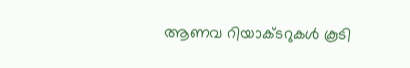ആണവ റിയാക്ടറുകള്‍ കൂടി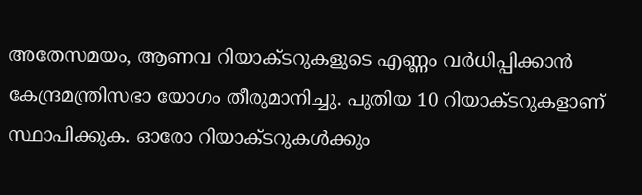അതേസമയം, ആണവ റിയാക്ടറുകളുടെ എണ്ണം വര്‍ധിപ്പിക്കാന്‍ കേന്ദ്രമന്ത്രിസഭാ യോഗം തീരുമാനിച്ചു. പുതിയ 10 റിയാക്ടറുകളാണ് സ്ഥാപിക്കുക. ഓരോ റിയാക്ടറുകള്‍ക്കും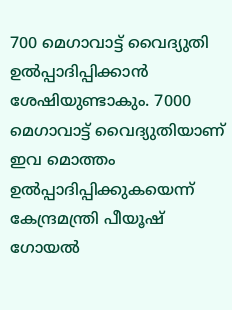700 മെഗാവാട്ട് വൈദ്യുതി ഉല്‍പ്പാദിപ്പിക്കാന്‍ ശേഷിയുണ്ടാകും. 7000 മെഗാവാട്ട് വൈദ്യുതിയാണ് ഇവ മൊത്തം ഉല്‍പ്പാദിപ്പിക്കുകയെന്ന് കേന്ദ്രമന്ത്രി പീയൂഷ് ഗോയല്‍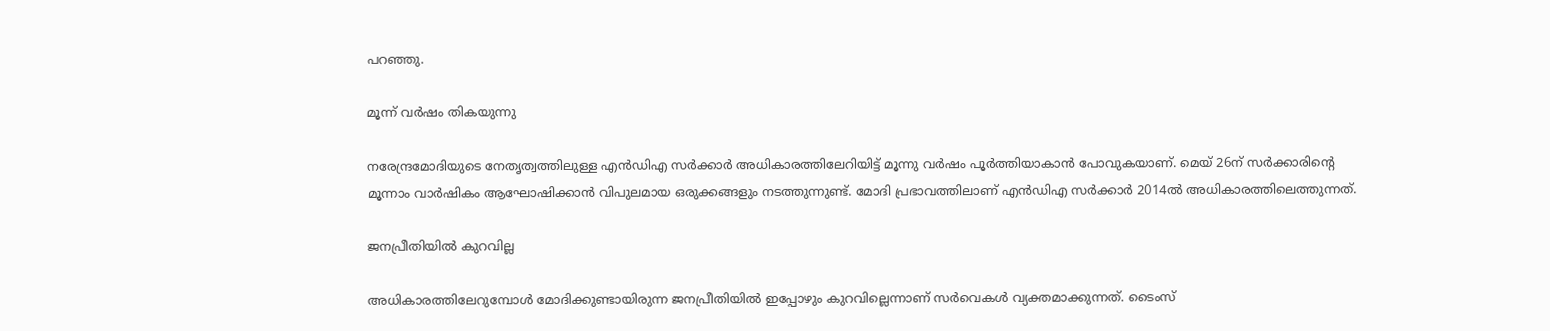പറഞ്ഞു.

മൂന്ന് വര്‍ഷം തികയുന്നു

നരേന്ദ്രമോദിയുടെ നേതൃത്വത്തിലുള്ള എന്‍ഡിഎ സര്‍ക്കാര്‍ അധികാരത്തിലേറിയിട്ട് മൂന്നു വര്‍ഷം പൂര്‍ത്തിയാകാന്‍ പോവുകയാണ്. മെയ് 26ന് സര്‍ക്കാരിന്റെ മൂന്നാം വാര്‍ഷികം ആഘോഷിക്കാന്‍ വിപുലമായ ഒരുക്കങ്ങളും നടത്തുന്നുണ്ട്. മോദി പ്രഭാവത്തിലാണ് എന്‍ഡിഎ സര്‍ക്കാര്‍ 2014ല്‍ അധികാരത്തിലെത്തുന്നത്.

ജനപ്രീതിയില്‍ കുറവില്ല

അധികാരത്തിലേറുമ്പോള്‍ മോദിക്കുണ്ടായിരുന്ന ജനപ്രീതിയില്‍ ഇപ്പോഴും കുറവില്ലെന്നാണ് സര്‍വെകള്‍ വ്യക്തമാക്കുന്നത്. ടൈംസ്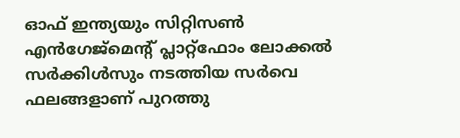ഓഫ് ഇന്ത്യയും സിറ്റിസണ്‍ എന്‍ഗേജ്മെന്റ് പ്ലാറ്റ്ഫോം ലോക്കല്‍ സര്‍ക്കിള്‍സും നടത്തിയ സര്‍വെ ഫലങ്ങളാണ് പുറത്തു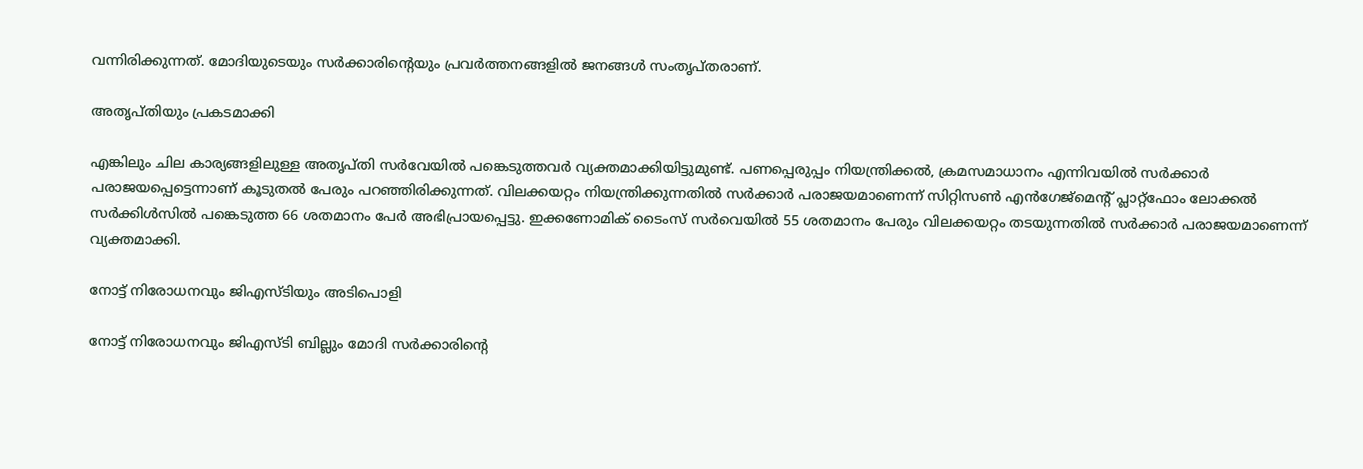വന്നിരിക്കുന്നത്. മോദിയുടെയും സര്‍ക്കാരിന്റെയും പ്രവര്‍ത്തനങ്ങളില്‍ ജനങ്ങള്‍ സംതൃപ്തരാണ്.

അതൃപ്തിയും പ്രകടമാക്കി

എങ്കിലും ചില കാര്യങ്ങളിലുള്ള അതൃപ്തി സര്‍വേയില്‍ പങ്കെടുത്തവര്‍ വ്യക്തമാക്കിയിട്ടുമുണ്ട്. പണപ്പെരുപ്പം നിയന്ത്രിക്കല്‍, ക്രമസമാധാനം എന്നിവയില്‍ സര്‍ക്കാര്‍ പരാജയപ്പെട്ടെന്നാണ് കൂടുതല്‍ പേരും പറഞ്ഞിരിക്കുന്നത്. വിലക്കയറ്റം നിയന്ത്രിക്കുന്നതില്‍ സര്‍ക്കാര്‍ പരാജയമാണെന്ന് സിറ്റിസണ്‍ എന്‍ഗേജ്മെന്റ് പ്ലാറ്റ്ഫോം ലോക്കല്‍ സര്‍ക്കിള്‍സില്‍ പങ്കെടുത്ത 66 ശതമാനം പേര്‍ അഭിപ്രായപ്പെട്ടു. ഇക്കണോമിക് ടൈംസ് സര്‍വെയില്‍ 55 ശതമാനം പേരും വിലക്കയറ്റം തടയുന്നതില്‍ സര്‍ക്കാര്‍ പരാജയമാണെന്ന് വ്യക്തമാക്കി.

നോട്ട് നിരോധനവും ജിഎസ്ടിയും അടിപൊളി

നോട്ട് നിരോധനവും ജിഎസ്ടി ബില്ലും മോദി സര്‍ക്കാരിന്റെ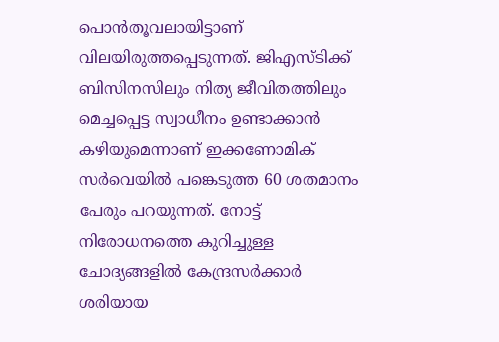പൊന്‍തൂവലായിട്ടാണ് വിലയിരുത്തപ്പെടുന്നത്. ജിഎസ്ടിക്ക് ബിസിനസിലും നിത്യ ജീവിതത്തിലും മെച്ചപ്പെട്ട സ്വാധീനം ഉണ്ടാക്കാന്‍ കഴിയുമെന്നാണ് ഇക്കണോമിക് സര്‍വെയില്‍ പങ്കെടുത്ത 60 ശതമാനം പേരും പറയുന്നത്. നോട്ട് നിരോധനത്തെ കുറിച്ചുള്ള ചോദ്യങ്ങളില്‍ കേന്ദ്രസര്‍ക്കാര്‍ ശരിയായ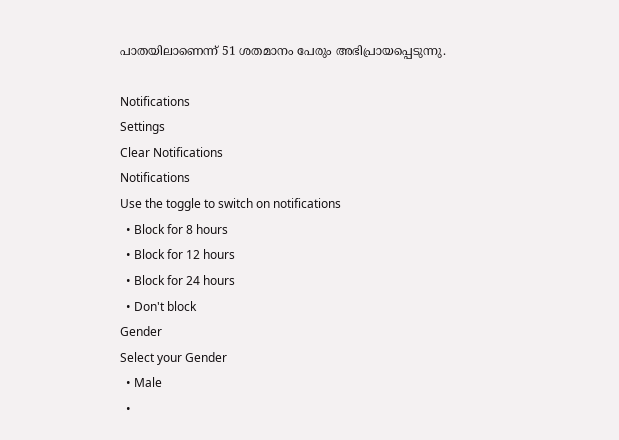പാതയിലാണെന്ന് 51 ശതമാനം പേരും അഭിപ്രായപ്പെടുന്നു.

Notifications
Settings
Clear Notifications
Notifications
Use the toggle to switch on notifications
  • Block for 8 hours
  • Block for 12 hours
  • Block for 24 hours
  • Don't block
Gender
Select your Gender
  • Male
  •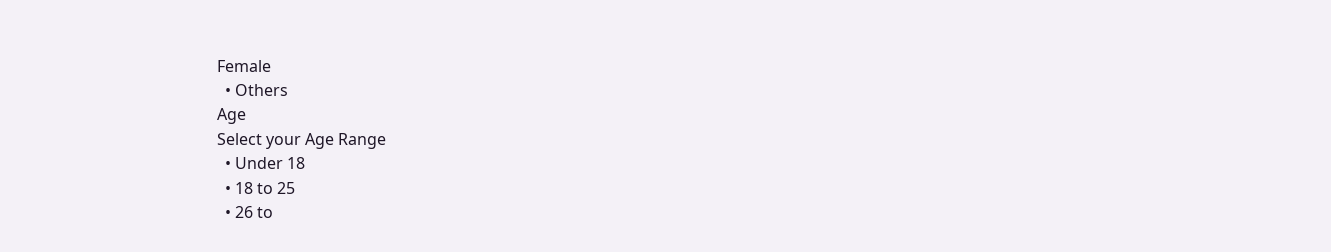Female
  • Others
Age
Select your Age Range
  • Under 18
  • 18 to 25
  • 26 to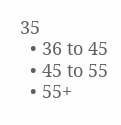35
  • 36 to 45
  • 45 to 55
  • 55+